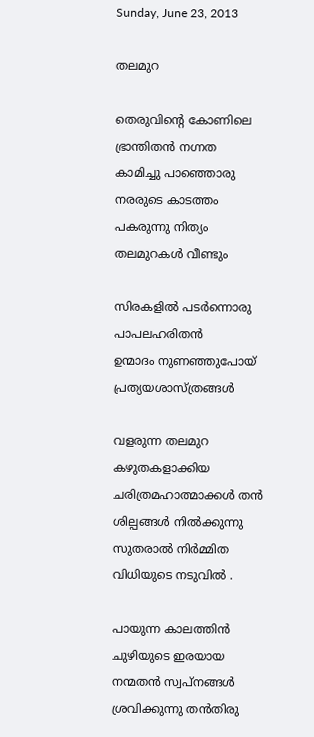Sunday, June 23, 2013

തലമുറ

തെരുവിന്റെ കോണിലെ
ഭ്രാന്തിതന്‍ നഗ്നത
കാമിച്ചു പാഞ്ഞൊരു
നരരുടെ കാടത്തം
പകരുന്നു നിത്യം
തലമുറകള്‍ വീണ്ടും

സിരകളില്‍ പടര്‍ന്നൊരു
പാപലഹരിതന്‍
ഉന്മാദം നുണഞ്ഞുപോയ്
പ്രത്യയശാസ്ത്രങ്ങള്‍

വളരുന്ന തലമുറ
കഴുതകളാക്കിയ
ചരിത്രമഹാത്മാക്കള്‍ തന്‍
ശില്പങ്ങള്‍ നില്‍ക്കുന്നു
സുതരാല്‍ നിര്‍മ്മിത
വിധിയുടെ നടുവില്‍ .

പായുന്ന കാലത്തിന്‍
ചുഴിയുടെ ഇരയായ
നന്മതന്‍ സ്വപ്‌നങ്ങള്‍
ശ്രവിക്കുന്നു തന്‍തിരു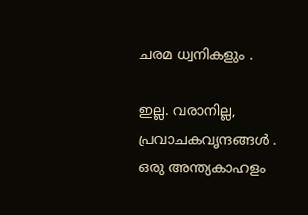ചരമ ധ്വനികളും .

ഇല്ല. വരാനില്ല,
പ്രവാചകവൃന്ദങ്ങള്‍ .
ഒരു അന്ത്യകാഹളം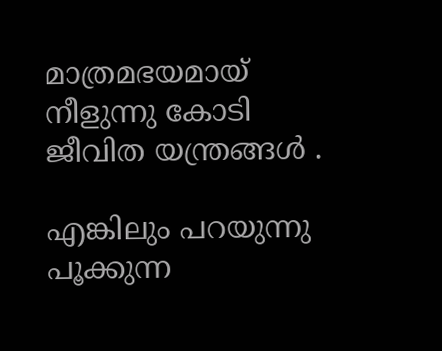മാത്രമഭയമായ്
നീളുന്നു കോടി
ജീവിത യന്ത്രങ്ങള്‍ .

എങ്കിലും പറയുന്നു
പൂക്കുന്ന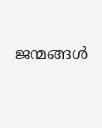ജന്മങ്ങള്‍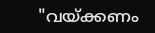"വയ്ക്കണം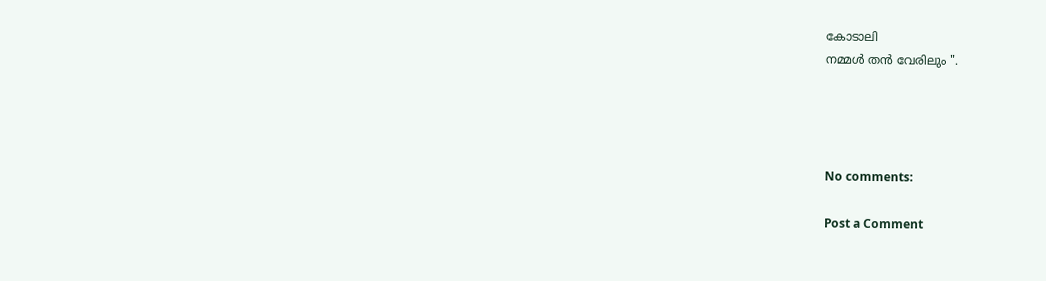കോടാലി
നമ്മള്‍ തന്‍ വേരിലും ".




No comments:

Post a Comment